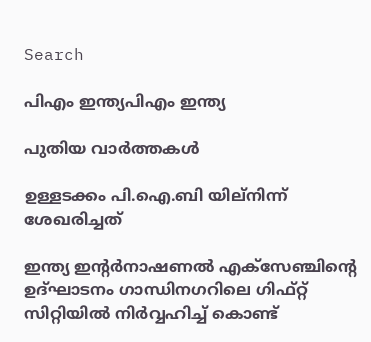Search

പിഎം ഇന്ത്യപിഎം ഇന്ത്യ

പുതിയ വാർത്തകൾ

ഉള്ളടക്കം പി.ഐ.ബി യില്നിന്ന് ശേഖരിച്ചത്

ഇന്ത്യ ഇന്റര്‍നാഷണല്‍ എക്‌സേഞ്ചിന്റെ ഉദ്ഘാടനം ഗാന്ധിനഗറിലെ ഗിഫ്റ്റ് സിറ്റിയില്‍ നിര്‍വ്വഹിച്ച് കൊണ്ട്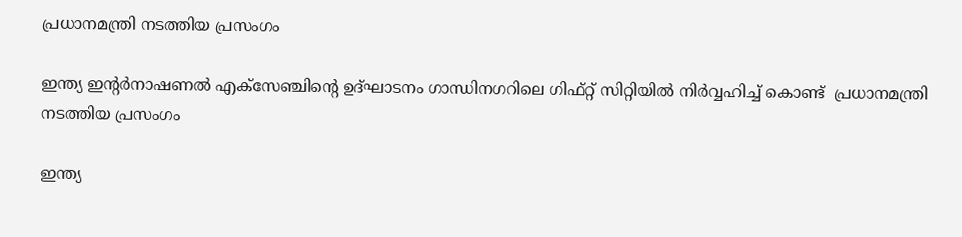പ്രധാനമന്ത്രി നടത്തിയ പ്രസംഗം

ഇന്ത്യ ഇന്റര്‍നാഷണല്‍ എക്‌സേഞ്ചിന്റെ ഉദ്ഘാടനം ഗാന്ധിനഗറിലെ ഗിഫ്റ്റ് സിറ്റിയില്‍ നിര്‍വ്വഹിച്ച് കൊണ്ട്  പ്രധാനമന്ത്രി നടത്തിയ പ്രസംഗം

ഇന്ത്യ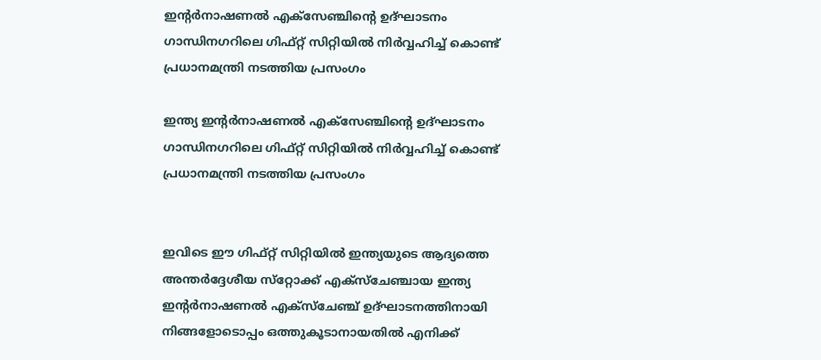ഇന്റര്‍നാഷണല്‍ എക്‌സേഞ്ചിന്റെ ഉദ്ഘാടനം ഗാന്ധിനഗറിലെ ഗിഫ്റ്റ് സിറ്റിയില്‍ നിര്‍വ്വഹിച്ച് കൊണ്ട്  പ്രധാനമന്ത്രി നടത്തിയ പ്രസംഗം

ഇന്ത്യ ഇന്റര്‍നാഷണല്‍ എക്‌സേഞ്ചിന്റെ ഉദ്ഘാടനം ഗാന്ധിനഗറിലെ ഗിഫ്റ്റ് സിറ്റിയില്‍ നിര്‍വ്വഹിച്ച് കൊണ്ട്  പ്രധാനമന്ത്രി നടത്തിയ പ്രസംഗം


ഇവിടെ ഈ ഗിഫ്റ്റ് സിറ്റിയില്‍ ഇന്ത്യയുടെ ആദ്യത്തെ അന്തര്‍ദ്ദേശീയ സ്‌റ്റോക്ക് എക്‌സ്‌ചേഞ്ചായ ഇന്ത്യ ഇന്റര്‍നാഷണല്‍ എക്‌സ്‌ചേഞ്ച് ഉദ്ഘാടനത്തിനായി നിങ്ങളോടൊപ്പം ഒത്തുകൂടാനായതില്‍ എനിക്ക്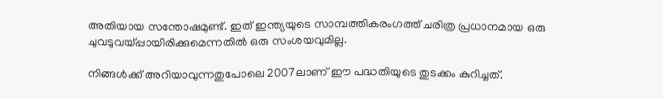അതിയായ സന്തോഷമുണ്ട്. ഇത് ഇന്ത്യയുടെ സാമ്പത്തികരംഗത്ത് ചരിത്ര പ്രധാനമായ ഒരു ചുവടുവയ്പ്പായിരിക്കുമെന്നതില്‍ ഒരു സംശയവുമില്ല.

നിങ്ങള്‍ക്ക് അറിയാവുന്നതുപോലെ 2007ലാണ് ഈ പദ്ധതിയുടെ തുടക്കം കുറിച്ചത്.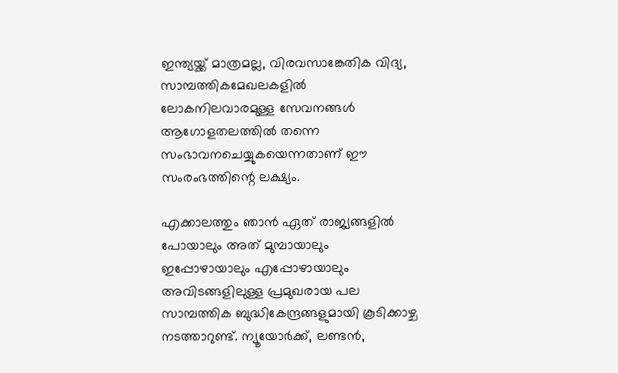ഇന്ത്യയ്ക്ക് മാത്രമല്ല, വിരവസാങ്കേതിക വിദ്യ, സാമ്പത്തികമേഖലകളില്‍ ലോകനിലവാരമുള്ള സേവനങ്ങള്‍ ആഗോളതലത്തില്‍ തന്നെ സംഭാവനചെയ്യുകയെന്നതാണ് ഈ സംരംഭത്തിന്റെ ലക്ഷ്യം.

എക്കാലത്തും ഞാന്‍ ഏത് രാജ്യങ്ങളില്‍ പോയാലും അത് മുമ്പായാലും ഇപ്പോഴായാലും എപ്പോഴായാലും അവിടങ്ങളിലുള്ള പ്രമുഖരായ പല സാമ്പത്തിക ബുദ്ധികേന്ദ്രങ്ങളുമായി കൂടിക്കാഴ്ച നടത്താറുണ്ട്. ന്യൂയോര്‍ക്ക്, ലണ്ടന്‍,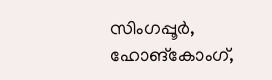സിംഗപ്പൂര്‍, ഹോങ്‌കോംഗ്,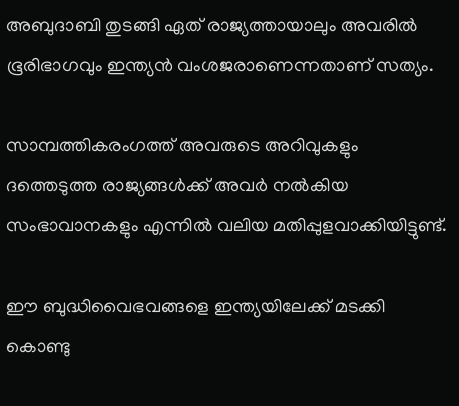അബുദാബി തുടങ്ങി ഏത് രാജ്യത്തായാലും അവരില്‍ ഭൂരിഭാഗവും ഇന്ത്യന്‍ വംശജരാണെന്നതാണ് സത്യം.

സാമ്പത്തികരംഗത്ത് അവരുടെ അറിവുകളും ദത്തെടുത്ത രാജ്യങ്ങള്‍ക്ക് അവര്‍ നല്‍കിയ സംഭാവാനകളും എന്നില്‍ വലിയ മതിപ്പുളവാക്കിയിട്ടുണ്ട്.

ഈ ബുദ്ധിവൈഭവങ്ങളെ ഇന്ത്യയിലേക്ക് മടക്കി കൊണ്ടു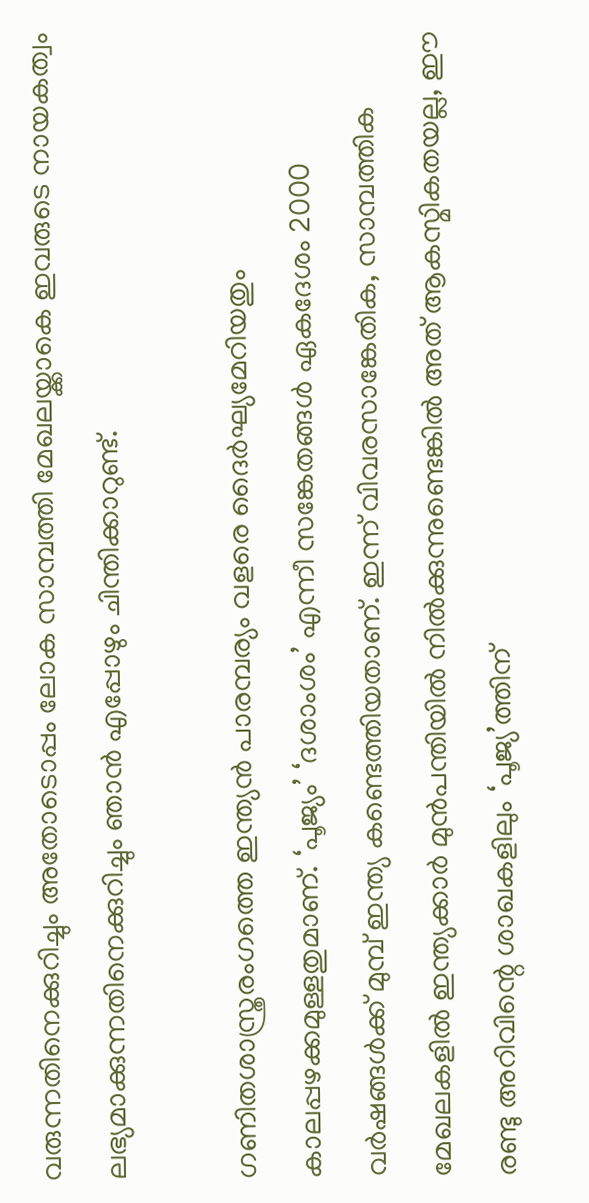വരുന്നതിനെക്കുറിച്ചും അതോടൊപ്പം ലോക സാമ്പത്തി മേഖലയ്ക്കാകെ ഇവരുടെ നായകത്വം ലഭ്യമാക്കുന്നതിനെക്കുറിച്ചും ഞാന്‍ എപ്പോഴും ചിന്തിക്കാറുണ്ട്.

ഗണിതശാസ്ത്രരംഗത്തെ ഇന്ത്യന്‍ പാരമ്പര്യം വളരെ ദൈര്‍ഘ്യമേറിയതും കാലപ്പഴക്കമുള്ളതുമാണ്. ‘പൂജ്യം’ ‘ദശാംശം’ എന്നീ സങ്കേതങ്ങള്‍ ഏകദേശം 2000 വര്‍ഷങ്ങള്‍ക്ക് മുമ്പ് ഇന്ത്യ കണ്ടെത്തിയതാണ്. ഇന്ന് വിവരസാങ്കേതിക, സാമ്പത്തിക മേഖലകളില്‍ ഇന്ത്യക്കാര്‍ മുന്‍പന്തിയില്‍ നില്‍ക്കുന്നുണ്ടെങ്കില്‍ അത് ആകസ്മികതയല്ല, ഈ രണ്ടു അറിവിന്റെ ശാഖകളിലും ‘പൂജ്യ’ത്തിന്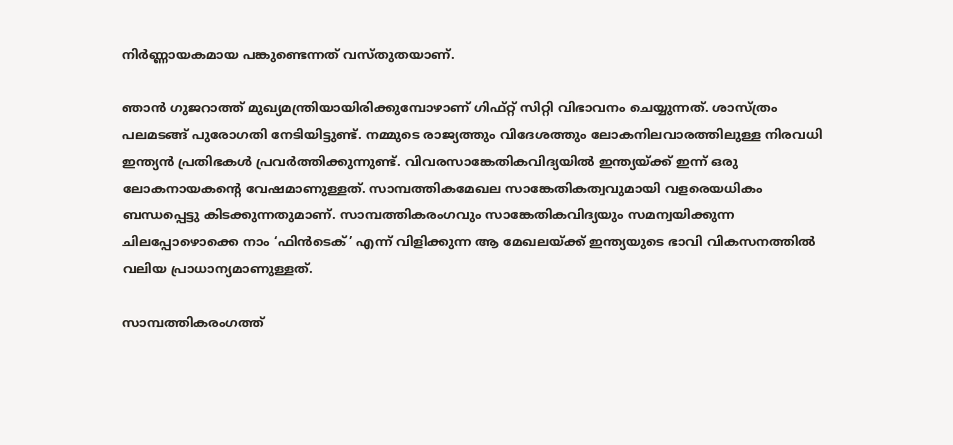നിര്‍ണ്ണായകമായ പങ്കുണ്ടെന്നത് വസ്തുതയാണ്.

ഞാന്‍ ഗുജറാത്ത് മുഖ്യമന്ത്രിയായിരിക്കുമ്പോഴാണ് ഗിഫ്റ്റ് സിറ്റി വിഭാവനം ചെയ്യുന്നത്. ശാസ്ത്രം പലമടങ്ങ് പുരോഗതി നേടിയിട്ടുണ്ട്. നമ്മുടെ രാജ്യത്തും വിദേശത്തും ലോകനിലവാരത്തിലുള്ള നിരവധി ഇന്ത്യന്‍ പ്രതിഭകള്‍ പ്രവര്‍ത്തിക്കുന്നുണ്ട്. വിവരസാങ്കേതികവിദ്യയില്‍ ഇന്ത്യയ്ക്ക് ഇന്ന് ഒരു ലോകനായകന്റെ വേഷമാണുള്ളത്. സാമ്പത്തികമേഖല സാങ്കേതികത്വവുമായി വളരെയധികം ബന്ധപ്പെട്ടു കിടക്കുന്നതുമാണ്. സാമ്പത്തികരംഗവും സാങ്കേതികവിദ്യയും സമന്വയിക്കുന്ന ചിലപ്പോഴൊക്കെ നാം ‘ഫിന്‍ടെക്’ എന്ന് വിളിക്കുന്ന ആ മേഖലയ്ക്ക് ഇന്ത്യയുടെ ഭാവി വികസനത്തില്‍ വലിയ പ്രാധാന്യമാണുള്ളത്.

സാമ്പത്തികരംഗത്ത്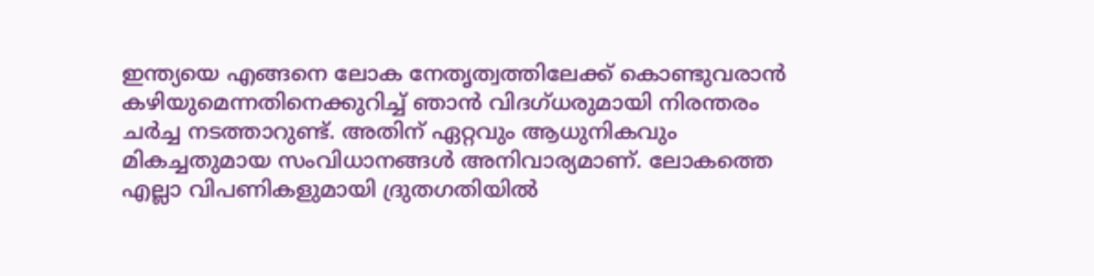ഇന്ത്യയെ എങ്ങനെ ലോക നേതൃത്വത്തിലേക്ക് കൊണ്ടുവരാന്‍ കഴിയുമെന്നതിനെക്കുറിച്ച് ഞാന്‍ വിദഗ്ധരുമായി നിരന്തരം ചര്‍ച്ച നടത്താറുണ്ട്. അതിന് ഏറ്റവും ആധുനികവും മികച്ചതുമായ സംവിധാനങ്ങള്‍ അനിവാര്യമാണ്. ലോകത്തെ എല്ലാ വിപണികളുമായി ദ്രുതഗതിയില്‍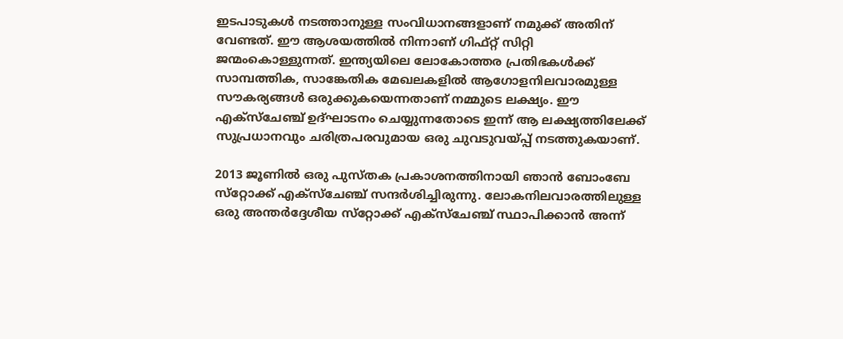ഇടപാടുകള്‍ നടത്താനുള്ള സംവിധാനങ്ങളാണ് നമുക്ക് അതിന് വേണ്ടത്. ഈ ആശയത്തില്‍ നിന്നാണ് ഗിഫ്റ്റ് സിറ്റി ജന്മംകൊള്ളുന്നത്. ഇന്ത്യയിലെ ലോകോത്തര പ്രതിഭകള്‍ക്ക് സാമ്പത്തിക, സാങ്കേതിക മേഖലകളില്‍ ആഗോളനിലവാരമുള്ള സൗകര്യങ്ങള്‍ ഒരുക്കുകയെന്നതാണ് നമ്മുടെ ലക്ഷ്യം. ഈ എക്‌സ്‌ചേഞ്ച് ഉദ്ഘാടനം ചെയ്യുന്നതോടെ ഇന്ന് ആ ലക്ഷ്യത്തിലേക്ക് സുപ്രധാനവും ചരിത്രപരവുമായ ഒരു ചുവടുവയ്പ്പ് നടത്തുകയാണ്.

2013 ജൂണില്‍ ഒരു പുസ്തക പ്രകാശനത്തിനായി ഞാന്‍ ബോംബേ സ്‌റ്റോക്ക് എക്‌സ്‌ചേഞ്ച് സന്ദര്‍ശിച്ചിരുന്നു. ലോകനിലവാരത്തിലുള്ള ഒരു അന്തര്‍ദ്ദേശീയ സ്‌റ്റോക്ക് എക്‌സ്‌ചേഞ്ച് സ്ഥാപിക്കാന്‍ അന്ന്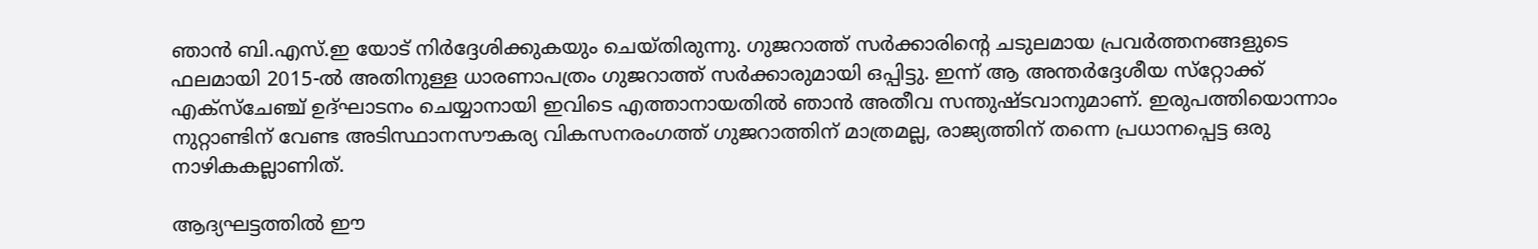ഞാന്‍ ബി.എസ്.ഇ യോട് നിര്‍ദ്ദേശിക്കുകയും ചെയ്തിരുന്നു. ഗുജറാത്ത് സര്‍ക്കാരിന്റെ ചടുലമായ പ്രവര്‍ത്തനങ്ങളുടെ ഫലമായി 2015-ല്‍ അതിനുള്ള ധാരണാപത്രം ഗുജറാത്ത് സര്‍ക്കാരുമായി ഒപ്പിട്ടു. ഇന്ന് ആ അന്തര്‍ദ്ദേശീയ സ്‌റ്റോക്ക് എക്‌സ്‌ചേഞ്ച് ഉദ്ഘാടനം ചെയ്യാനായി ഇവിടെ എത്താനായതില്‍ ഞാന്‍ അതീവ സന്തുഷ്ടവാനുമാണ്. ഇരുപത്തിയൊന്നാം നുറ്റാണ്ടിന് വേണ്ട അടിസ്ഥാനസൗകര്യ വികസനരംഗത്ത് ഗുജറാത്തിന് മാത്രമല്ല, രാജ്യത്തിന് തന്നെ പ്രധാനപ്പെട്ട ഒരു നാഴികകല്ലാണിത്.

ആദ്യഘട്ടത്തില്‍ ഈ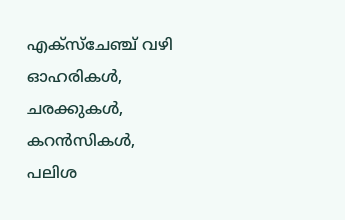എക്‌സ്‌ചേഞ്ച് വഴി ഓഹരികള്‍, ചരക്കുകള്‍, കറന്‍സികള്‍, പലിശ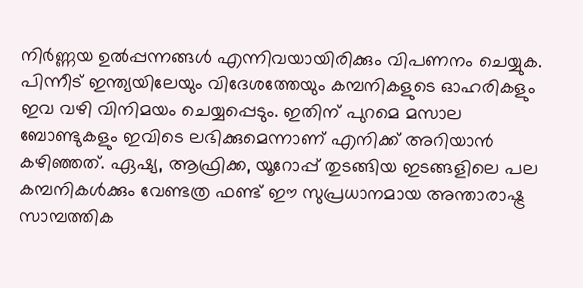നിര്‍ണ്ണയ ഉല്‍പ്പന്നങ്ങള്‍ എന്നിവയായിരിക്കും വിപണനം ചെയ്യുക. പിന്നീട് ഇന്ത്യയിലേയും വിദേശത്തേയും കമ്പനികളുടെ ഓഹരികളും ഇവ വഴി വിനിമയം ചെയ്യപ്പെടും. ഇതിന് പുറമെ മസാല ബോണ്ടുകളും ഇവിടെ ലഭിക്കുമെന്നാണ് എനിക്ക് അറിയാന്‍ കഴിഞ്ഞത്. ഏഷ്യ, ആഫ്രിക്ക, യൂറോപ്പ് തുടങ്ങിയ ഇടങ്ങളിലെ പല കമ്പനികള്‍ക്കും വേണ്ടത്ര ഫണ്ട് ഈ സുപ്രധാനമായ അന്താരാഷ്ട്ര സാമ്പത്തിക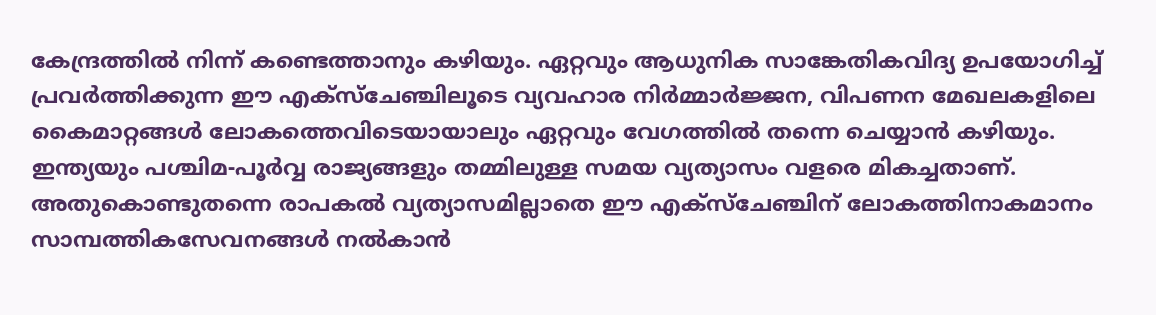കേന്ദ്രത്തില്‍ നിന്ന് കണ്ടെത്താനും കഴിയും. ഏറ്റവും ആധുനിക സാങ്കേതികവിദ്യ ഉപയോഗിച്ച് പ്രവര്‍ത്തിക്കുന്ന ഈ എക്‌സ്‌ചേഞ്ചിലൂടെ വ്യവഹാര നിര്‍മ്മാര്‍ജ്ജന, വിപണന മേഖലകളിലെ കൈമാറ്റങ്ങള്‍ ലോകത്തെവിടെയായാലും ഏറ്റവും വേഗത്തില്‍ തന്നെ ചെയ്യാന്‍ കഴിയും. ഇന്ത്യയും പശ്ചിമ-പൂര്‍വ്വ രാജ്യങ്ങളും തമ്മിലുള്ള സമയ വ്യത്യാസം വളരെ മികച്ചതാണ്. അതുകൊണ്ടുതന്നെ രാപകല്‍ വ്യത്യാസമില്ലാതെ ഈ എക്‌സ്‌ചേഞ്ചിന് ലോകത്തിനാകമാനം സാമ്പത്തികസേവനങ്ങള്‍ നല്‍കാന്‍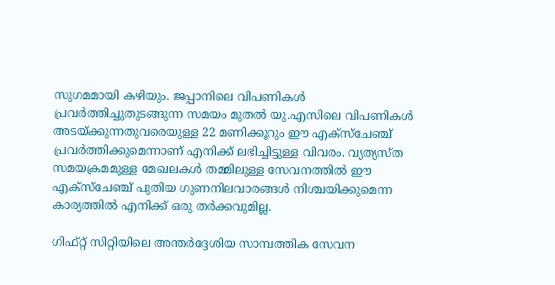സുഗമമായി കഴിയും. ജപ്പാനിലെ വിപണികള്‍ പ്രവര്‍ത്തിച്ചുതുടങ്ങുന്ന സമയം മുതല്‍ യു.എസിലെ വിപണികള്‍ അടയ്ക്കുന്നതുവരെയുള്ള 22 മണിക്കൂറും ഈ എക്‌സ്‌ചേഞ്ച് പ്രവര്‍ത്തിക്കുമെന്നാണ് എനിക്ക് ലഭിച്ചിട്ടുള്ള വിവരം. വ്യത്യസ്ത സമയക്രമമുള്ള മേഖലകള്‍ തമ്മിലുള്ള സേവനത്തില്‍ ഈ എക്‌സ്‌ചേഞ്ച് പുതിയ ഗുണനിലവാരങ്ങള്‍ നിശ്ചയിക്കുമെന്ന കാര്യത്തില്‍ എനിക്ക് ഒരു തര്‍ക്കവുമില്ല.

ഗിഫ്റ്റ് സിറ്റിയിലെ അന്തര്‍ദ്ദേശിയ സാമ്പത്തിക സേവന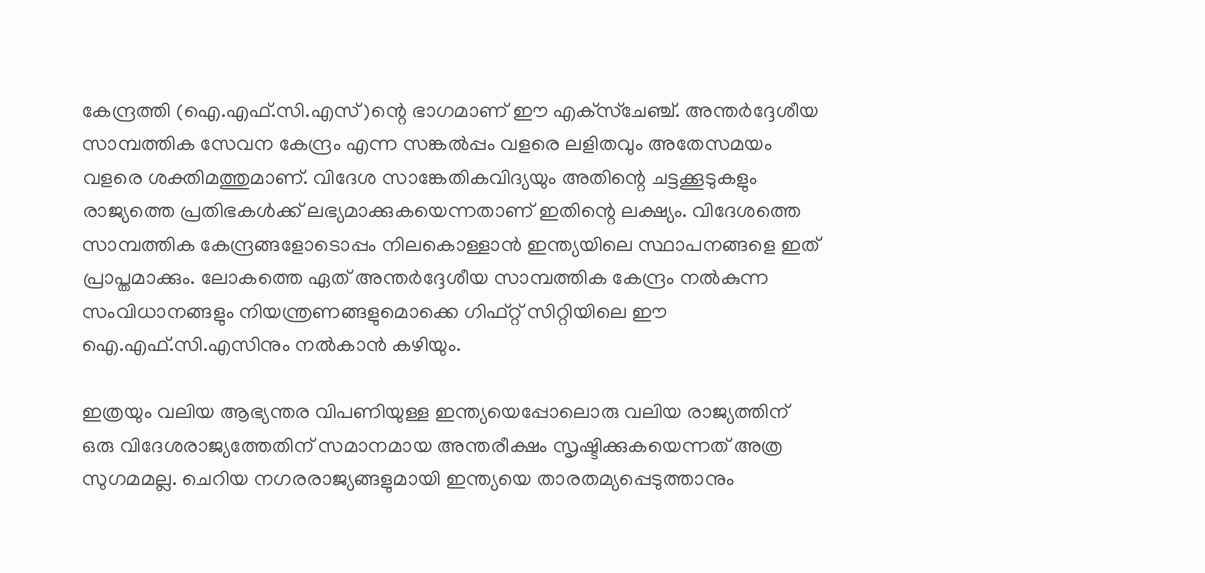കേന്ദ്രത്തി (ഐ.എഫ്.സി.എസ്)ന്റെ ഭാഗമാണ് ഈ എക്‌സ്‌ചേഞ്ച്. അന്തര്‍ദ്ദേശീയ സാമ്പത്തിക സേവന കേന്ദ്രം എന്ന സങ്കല്‍പ്പം വളരെ ലളിതവും അതേസമയം വളരെ ശക്തിമത്തുമാണ്. വിദേശ സാങ്കേതികവിദ്യയും അതിന്റെ ചട്ടക്കൂടുകളും രാജ്യത്തെ പ്രതിഭകള്‍ക്ക് ലഭ്യമാക്കുകയെന്നതാണ് ഇതിന്റെ ലക്ഷ്യം. വിദേശത്തെ സാമ്പത്തിക കേന്ദ്രങ്ങളോടൊപ്പം നിലകൊള്ളാന്‍ ഇന്ത്യയിലെ സ്ഥാപനങ്ങളെ ഇത് പ്രാപ്തമാക്കും. ലോകത്തെ ഏത് അന്തര്‍ദ്ദേശീയ സാമ്പത്തിക കേന്ദ്രം നല്‍കുന്ന സംവിധാനങ്ങളും നിയന്ത്രണങ്ങളുമൊക്കെ ഗിഫ്റ്റ് സിറ്റിയിലെ ഈ ഐ.എഫ്.സി.എസിനും നല്‍കാന്‍ കഴിയും.

ഇത്രയും വലിയ ആഭ്യന്തര വിപണിയുള്ള ഇന്ത്യയെപ്പോലൊരു വലിയ രാജ്യത്തിന് ഒരു വിദേശരാജ്യത്തേതിന് സമാനമായ അന്തരീക്ഷം സൃഷ്ടിക്കുകയെന്നത് അത്ര സുഗമമല്ല. ചെറിയ നഗരരാജ്യങ്ങളുമായി ഇന്ത്യയെ താരതമ്യപ്പെടുത്താനും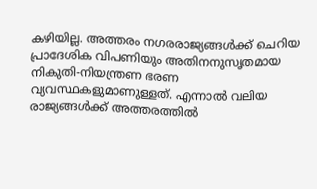കഴിയില്ല. അത്തരം നഗരരാജ്യങ്ങള്‍ക്ക് ചെറിയ പ്രാദേശിക വിപണിയും അതിനനുസൃതമായ നികുതി-നിയന്ത്രണ ഭരണ വ്യവസ്ഥകളുമാണുള്ളത്. എന്നാല്‍ വലിയ രാജ്യങ്ങള്‍ക്ക് അത്തരത്തില്‍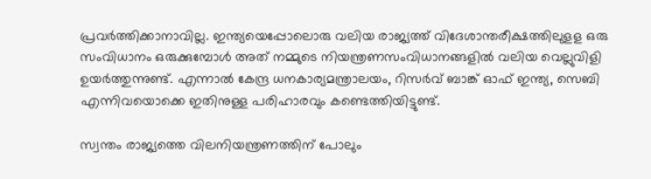പ്രവര്‍ത്തിക്കാനാവില്ല. ഇന്ത്യയെപ്പോലൊരു വലിയ രാജ്യത്ത് വിദേശാന്തരീക്ഷത്തിലുളള ഒരു സംവിധാനം ഒരുക്കുമ്പോള്‍ അത് നമ്മുടെ നിയന്ത്രണസംവിധാനങ്ങളില്‍ വലിയ വെല്ലുവിളി ഉയര്‍ത്തുന്നുണ്ട്. എന്നാല്‍ കേന്ദ്ര ധനകാര്യമന്ത്രാലയം, റിസര്‍വ് ബാങ്ക് ഓഫ് ഇന്ത്യ, സെബി എന്നിവയൊക്കെ ഇതിനുള്ള പരിഹാരവും കണ്ടെത്തിയിട്ടുണ്ട്.

സ്വന്തം രാജ്യത്തെ വിലനിയന്ത്രണത്തിന് പോലും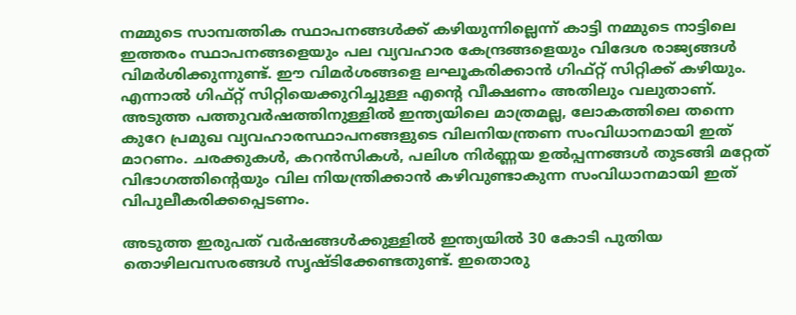നമ്മുടെ സാമ്പത്തിക സ്ഥാപനങ്ങള്‍ക്ക് കഴിയുന്നില്ലെന്ന് കാട്ടി നമ്മുടെ നാട്ടിലെ ഇത്തരം സ്ഥാപനങ്ങളെയും പല വ്യവഹാര കേന്ദ്രങ്ങളെയും വിദേശ രാജ്യങ്ങള്‍ വിമര്‍ശിക്കുന്നുണ്ട്. ഈ വിമര്‍ശങ്ങളെ ലഘൂകരിക്കാന്‍ ഗിഫ്റ്റ് സിറ്റിക്ക് കഴിയും. എന്നാല്‍ ഗിഫ്റ്റ് സിറ്റിയെക്കുറിച്ചുള്ള എന്റെ വീക്ഷണം അതിലും വലുതാണ്. അടുത്ത പത്തുവര്‍ഷത്തിനുള്ളില്‍ ഇന്ത്യയിലെ മാത്രമല്ല, ലോകത്തിലെ തന്നെ കുറേ പ്രമുഖ വ്യവഹാരസ്ഥാപനങ്ങളുടെ വിലനിയന്ത്രണ സംവിധാനമായി ഇത് മാറണം. ചരക്കുകള്‍, കറന്‍സികള്‍, പലിശ നിര്‍ണ്ണയ ഉല്‍പ്പന്നങ്ങള്‍ തുടങ്ങി മറ്റേത് വിഭാഗത്തിന്റെയും വില നിയന്ത്രിക്കാന്‍ കഴിവുണ്ടാകുന്ന സംവിധാനമായി ഇത് വിപുലീകരിക്കപ്പെടണം.

അടുത്ത ഇരുപത് വര്‍ഷങ്ങള്‍ക്കുള്ളില്‍ ഇന്ത്യയില്‍ 30 കോടി പുതിയ തൊഴിലവസരങ്ങള്‍ സൃഷ്ടിക്കേണ്ടതുണ്ട്. ഇതൊരു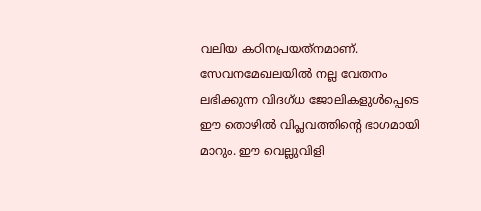വലിയ കഠിനപ്രയത്‌നമാണ്. സേവനമേഖലയില്‍ നല്ല വേതനം ലഭിക്കുന്ന വിദഗ്ധ ജോലികളുള്‍പ്പെടെ ഈ തൊഴില്‍ വിപ്ലവത്തിന്റെ ഭാഗമായി മാറും. ഈ വെല്ലുവിളി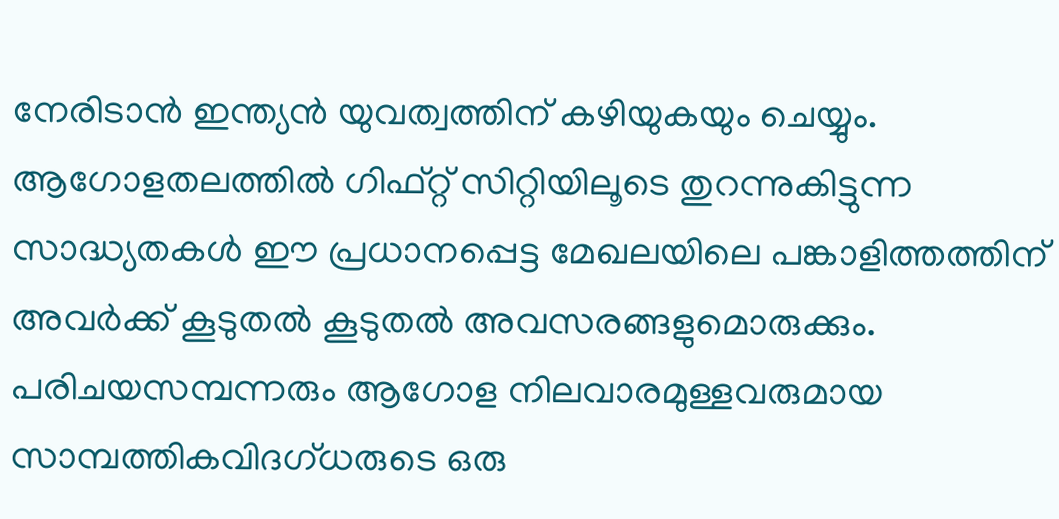നേരിടാന്‍ ഇന്ത്യന്‍ യുവത്വത്തിന് കഴിയുകയും ചെയ്യും. ആഗോളതലത്തില്‍ ഗിഫ്റ്റ് സിറ്റിയിലൂടെ തുറന്നുകിട്ടുന്ന സാദ്ധ്യതകള്‍ ഈ പ്രധാനപ്പെട്ട മേഖലയിലെ പങ്കാളിത്തത്തിന് അവര്‍ക്ക് കൂടുതല്‍ കൂടുതല്‍ അവസരങ്ങളുമൊരുക്കും. പരിചയസമ്പന്നരും ആഗോള നിലവാരമുള്ളവരുമായ സാമ്പത്തികവിദഗ്ധരുടെ ഒരു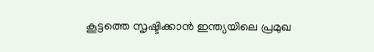കൂട്ടത്തെ സൃഷ്ടിക്കാന്‍ ഇന്ത്യയിലെ പ്രമുഖ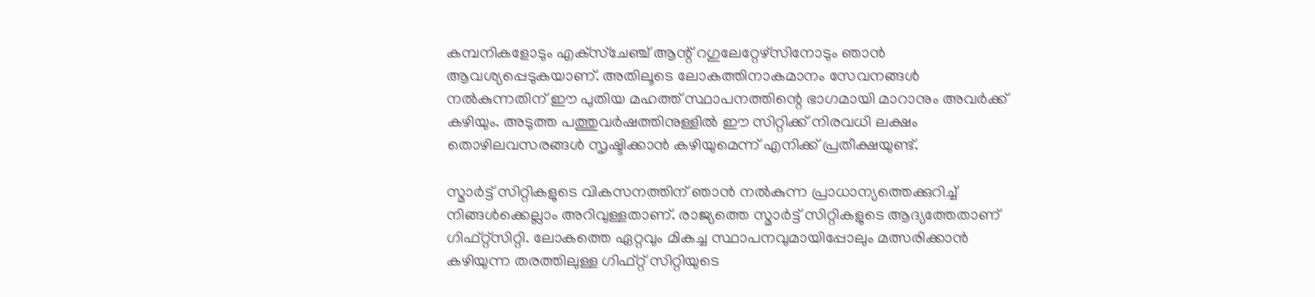കമ്പനികളോടും എക്‌സ്‌ചേഞ്ച് ആന്റ് റഗുലേറ്റേഴ്‌സിനോടും ഞാന്‍ ആവശ്യപ്പെടുകയാണ്. അതിലൂടെ ലോകത്തിനാകമാനം സേവനങ്ങള്‍ നല്‍കുന്നതിന് ഈ പുതിയ മഹത്ത് സ്ഥാപനത്തിന്റെ ഭാഗമായി മാറാനും അവര്‍ക്ക് കഴിയും. അടുത്ത പത്തുവര്‍ഷത്തിനുള്ളില്‍ ഈ സിറ്റിക്ക് നിരവധി ലക്ഷം തൊഴിലവസരങ്ങള്‍ സൃഷ്ടിക്കാന്‍ കഴിയുമെന്ന് എനിക്ക് പ്രതീക്ഷയുണ്ട്.

സ്മാര്‍ട്ട് സിറ്റികളുടെ വികസനത്തിന് ഞാന്‍ നല്‍കുന്ന പ്രാധാന്യത്തെക്കുറിച്ച് നിങ്ങള്‍ക്കെല്ലാം അറിവുള്ളതാണ്. രാജ്യത്തെ സ്മാര്‍ട്ട് സിറ്റികളുടെ ആദ്യത്തേതാണ് ഗിഫ്റ്റ്‌സിറ്റി. ലോകത്തെ ഏറ്റവും മികച്ച സ്ഥാപനവുമായിപ്പോലും മത്സരിക്കാന്‍ കഴിയുന്ന തരത്തിലുള്ള ഗിഫ്റ്റ് സിറ്റിയുടെ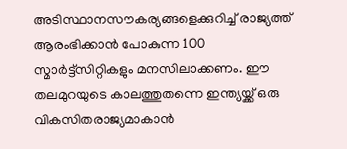അടിസ്ഥാനസൗകര്യങ്ങളെക്കുറിച്ച് രാജ്യത്ത് ആരംഭിക്കാന്‍ പോകുന്ന 100 സ്മാര്‍ട്ട്‌സിറ്റികളും മനസിലാക്കണം. ഈ തലമുറയുടെ കാലത്തുതന്നെ ഇന്ത്യയ്ക്ക് ഒരു വികസിതരാജ്യമാകാന്‍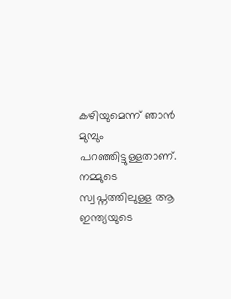കഴിയുമെന്ന് ഞാന്‍ മുമ്പും പറഞ്ഞിട്ടുള്ളതാണ്. നമ്മുടെ സ്വപ്നത്തിലുള്ള ആ ഇന്ത്യയുടെ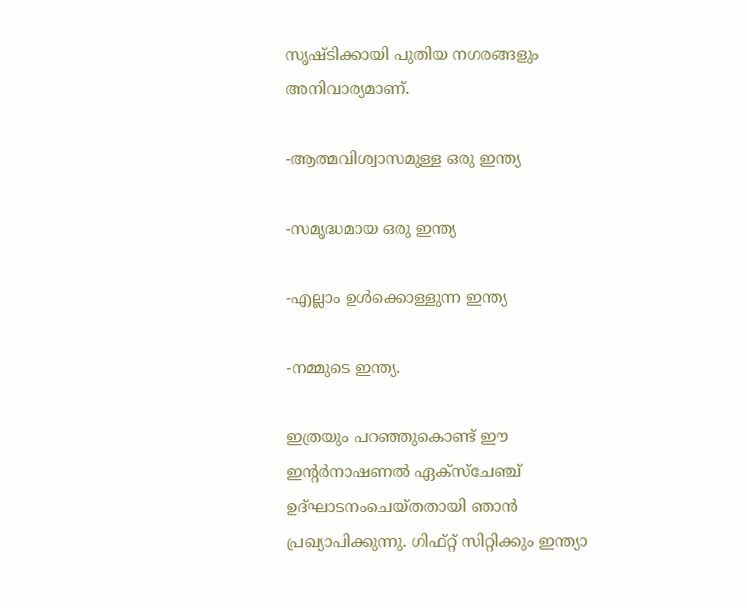സൃഷ്ടിക്കായി പുതിയ നഗരങ്ങളും അനിവാര്യമാണ്.

-ആത്മവിശ്വാസമുള്ള ഒരു ഇന്ത്യ

-സമൃദ്ധമായ ഒരു ഇന്ത്യ

-എല്ലാം ഉള്‍ക്കൊള്ളുന്ന ഇന്ത്യ

-നമ്മുടെ ഇന്ത്യ.

ഇത്രയും പറഞ്ഞുകൊണ്ട് ഈ ഇന്റര്‍നാഷണല്‍ ഏക്‌സ്‌ചേഞ്ച് ഉദ്ഘാടനംചെയ്തതായി ഞാന്‍ പ്രഖ്യാപിക്കുന്നു. ഗിഫ്റ്റ് സിറ്റിക്കും ഇന്ത്യാ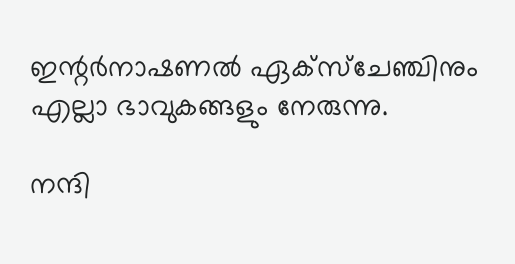ഇന്റര്‍നാഷണല്‍ ഏക്‌സ്‌ചേഞ്ചിനും എല്ലാ ഭാവുകങ്ങളും നേരുന്നു.

നന്ദി